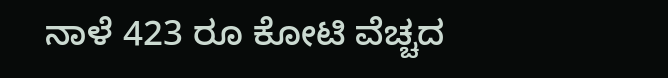ನಾಳೆ 423 ರೂ ಕೋಟಿ ವೆಚ್ಚದ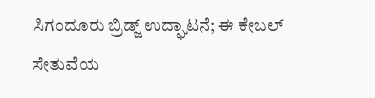ಸಿಗಂದೂರು ಬ್ರಿಡ್ಜ್ ಉದ್ಘಾಟನೆ; ಈ ಕೇಬಲ್ ಸೇತುವೆಯ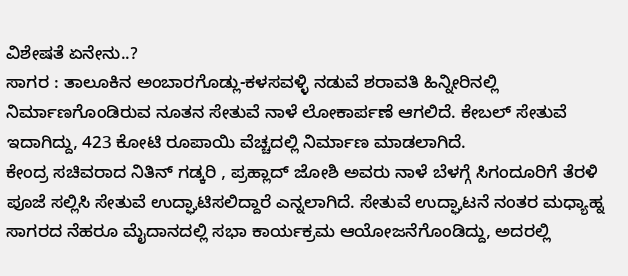ವಿಶೇಷತೆ ಏನೇನು..?
ಸಾಗರ : ತಾಲೂಕಿನ ಅಂಬಾರಗೊಡ್ಲು-ಕಳಸವಳ್ಳಿ ನಡುವೆ ಶರಾವತಿ ಹಿನ್ನೀರಿನಲ್ಲಿ ನಿರ್ಮಾಣಗೊಂಡಿರುವ ನೂತನ ಸೇತುವೆ ನಾಳೆ ಲೋಕಾರ್ಪಣೆ ಆಗಲಿದೆ. ಕೇಬಲ್ ಸೇತುವೆ ಇದಾಗಿದ್ದು, 423 ಕೋಟಿ ರೂಪಾಯಿ ವೆಚ್ಚದಲ್ಲಿ ನಿರ್ಮಾಣ ಮಾಡಲಾಗಿದೆ.
ಕೇಂದ್ರ ಸಚಿವರಾದ ನಿತಿನ್ ಗಡ್ಕರಿ , ಪ್ರಹ್ಲಾದ್ ಜೋಶಿ ಅವರು ನಾಳೆ ಬೆಳಗ್ಗೆ ಸಿಗಂದೂರಿಗೆ ತೆರಳಿ ಪೂಜೆ ಸಲ್ಲಿಸಿ ಸೇತುವೆ ಉದ್ಘಾಟಿಸಲಿದ್ದಾರೆ ಎನ್ನಲಾಗಿದೆ. ಸೇತುವೆ ಉದ್ಘಾಟನೆ ನಂತರ ಮಧ್ಯಾಹ್ನ ಸಾಗರದ ನೆಹರೂ ಮೈದಾನದಲ್ಲಿ ಸಭಾ ಕಾರ್ಯಕ್ರಮ ಆಯೋಜನೆಗೊಂಡಿದ್ದು, ಅದರಲ್ಲಿ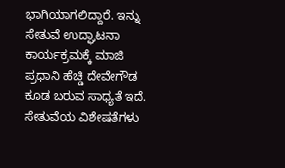ಭಾಗಿಯಾಗಲಿದ್ದಾರೆ. ಇನ್ನು ಸೇತುವೆ ಉದ್ಘಾಟನಾ ಕಾರ್ಯಕ್ರಮಕ್ಕೆ ಮಾಜಿ ಪ್ರಧಾನಿ ಹೆಚ್ಡಿ ದೇವೇಗೌಡ ಕೂಡ ಬರುವ ಸಾಧ್ಯತೆ ಇದೆ.
ಸೇತುವೆಯ ವಿಶೇಷತೆಗಳು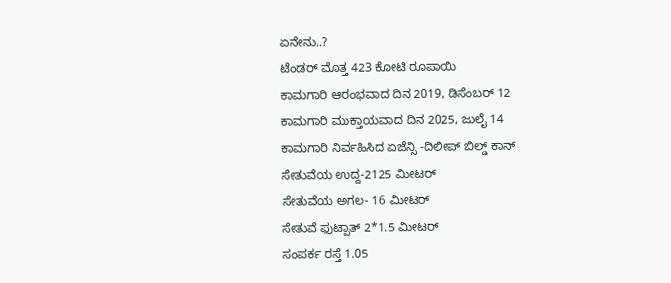ಏನೇನು..?
ಟೆಂಡರ್ ಮೊತ್ತ 423 ಕೋಟಿ ರೂಪಾಯಿ
ಕಾಮಗಾರಿ ಆರಂಭವಾದ ದಿನ 2019, ಡಿಸೆಂಬರ್ 12
ಕಾಮಗಾರಿ ಮುಕ್ತಾಯವಾದ ದಿನ 2025, ಜುಲೈ 14
ಕಾಮಗಾರಿ ನಿರ್ವಹಿಸಿದ ಏಜೆನ್ಸಿ -ದಿಲೀಪ್ ಬಿಲ್ಡ್ ಕಾನ್
ಸೇತುವೆಯ ಉದ್ದ-2125 ಮೀಟರ್
ಸೇತುವೆಯ ಅಗಲ- 16 ಮೀಟರ್
ಸೇತುವೆ ಫುಟ್ಪಾತ್ 2*1.5 ಮೀಟರ್
ಸಂಪರ್ಕ ರಸ್ತೆ 1.05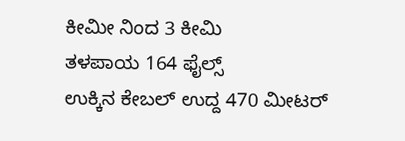ಕೀಮೀ ನಿಂದ 3 ಕೀಮಿ
ತಳಪಾಯ 164 ಫೈಲ್ಸ್
ಉಕ್ಕಿನ ಕೇಬಲ್ ಉದ್ದ 470 ಮೀಟರ್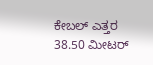ಕೇಬಲ್ ಎತ್ತರ 38.50 ಮೀಟರ್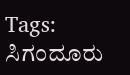Tags:
ಸಿಗಂದೂರು